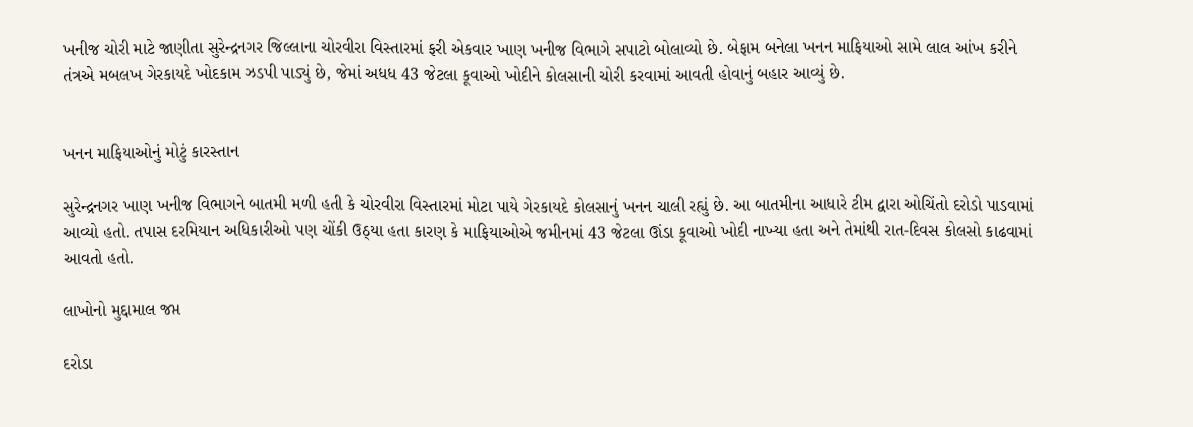ખનીજ ચોરી માટે જાણીતા સુરેન્દ્રનગર જિલ્લાના ચોરવીરા વિસ્તારમાં ફરી એકવાર ખાણ ખનીજ વિભાગે સપાટો બોલાવ્યો છે. બેફામ બનેલા ખનન માફિયાઓ સામે લાલ આંખ કરીને તંત્રએ મબલખ ગેરકાયદે ખોદકામ ઝડપી પાડ્યું છે, જેમાં અધધ 43 જેટલા કૂવાઓ ખોદીને કોલસાની ચોરી કરવામાં આવતી હોવાનું બહાર આવ્યું છે.


ખનન માફિયાઓનું મોટું કારસ્તાન

સુરેન્દ્રનગર ખાણ ખનીજ વિભાગને બાતમી મળી હતી કે ચોરવીરા વિસ્તારમાં મોટા પાયે ગેરકાયદે કોલસાનું ખનન ચાલી રહ્યું છે. આ બાતમીના આધારે ટીમ દ્વારા ઓચિંતો દરોડો પાડવામાં આવ્યો હતો. તપાસ દરમિયાન અધિકારીઓ પણ ચોંકી ઉઠ્યા હતા કારણ કે માફિયાઓએ જમીનમાં 43 જેટલા ઊંડા કૂવાઓ ખોદી નાખ્યા હતા અને તેમાંથી રાત-દિવસ કોલસો કાઢવામાં આવતો હતો.

લાખોનો મુદ્દામાલ જપ્ત

દરોડા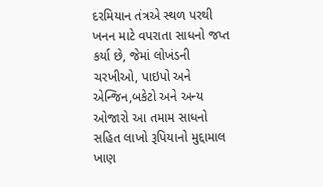દરમિયાન તંત્રએ સ્થળ પરથી ખનન માટે વપરાતા સાધનો જપ્ત કર્યા છે, જેમાં લોખંડની ચરખીઓ, પાઇપો અને એન્જિન,બકેટો અને અન્ય ઓજારો આ તમામ સાધનો સહિત લાખો રૂપિયાનો મુદ્દામાલ ખાણ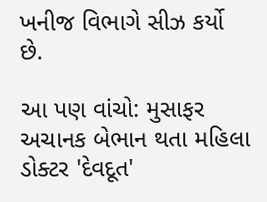ખનીજ વિભાગે સીઝ કર્યો છે.

આ પણ વાંચો: મુસાફર અચાનક બેભાન થતા મહિલા ડોક્ટર 'દેવદૂત'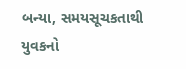બન્યા, સમયસૂચકતાથી યુવકનો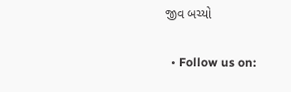જીવ બચ્યો

  • Follow us on: